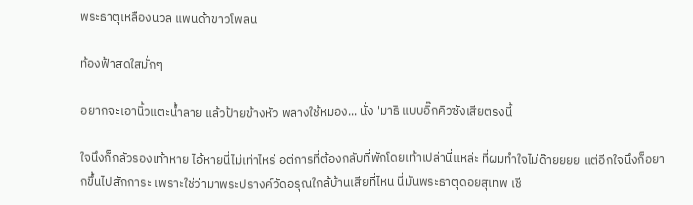พระธาตุเหลืองนวล แพนด้าขาวโพลน

ท้องฟ้าสดใสมั่กๆ

อยากจะเอานิ้วแตะน้ำลาย แล้วป้ายข้างหัว พลางใช้หมอง... นั่ง 'มาธิ แบบอิ๊กคิวซังเสียตรงนี้

ใจนึงก็กลัวรองเท้าหาย ไอ้หายนี่ไม่เท่าไหร่ อต่การที่ต้องกลับที่พักโดยเท้าเปล่านี่แหล่ะ ที่ผมทำใจไม่ด๊ายยยย แต่อีกใจนึงก็อยากขึ้นไปสักการะ เพราะใช่ว่ามาพระปรางค์วัดอรุณใกล้บ้านเสียที่ไหน นี่มันพระธาตุดอยสุเทพ เชี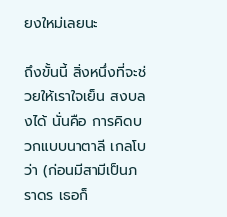ยงใหม่เลยนะ

ถึงขั้นนี้ สิ่งหนึ่งที่จะช่วยให้เราใจเย็น สงบลงได้ นั่นคือ การคิดบวกแบบนาตาลี เกลโบว่า (ก่อนมีสามีเป็นภราดร เธอก็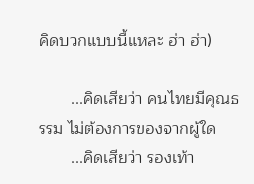คิดบวกแบบนี้แหละ ฮ่า ฮ่า)

       ...คิดเสียว่า คนไทยมีคุณธรรม ไม่ต้องการของจากผู้ใด
       ...คิดเสียว่า รองเท้า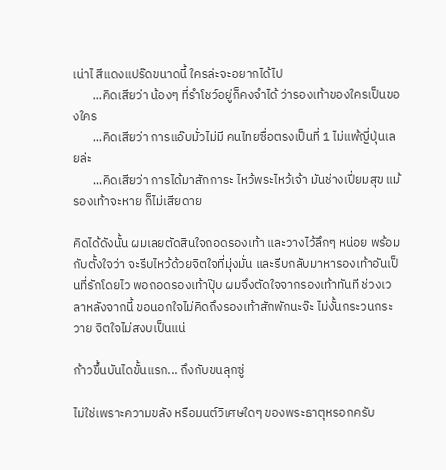เน่าไ สีแดงแปร๊ดขนาดนี้ ใครล่ะจะอยากได้ไป
       ...คิดเสียว่า น้องๆ ที่รำโชว์อยู่ก็คงจำได้ ว่ารองเท้าของใครเป็นของใคร
       ...คิดเสียว่า การแอ๊บมั่วไม่มี คนไทยซื่อตรงเป็นที่ 1 ไม่แพ้ญี่ปุ่นเลยล่ะ
       ...คิดเสียว่า การได้มาสักการะ ไหว้พระไหว้เจ้า มันช่างเปี่ยมสุข แม้รองเท้าจะหาย ก็ไม่เสียดาย

คิดได้ดังนั้น ผมเลยตัดสินใจถอดรองเท้า และวางไว้ลึกๆ หน่อย พร้อมกับตั้งใจว่า จะรีบไหว้ด้วยจิตใจที่มุ่งมั่น และรีบกลับมาหารองเท้าอันเป็นที่รักโดยไว พอถอดรองเท้าปุ๊บ ผมจึงตัดใจจากรองเท้าทันที ช่วงเวลาหลังจากนี้ ขอนอกใจไม่คิดถึงรองเท้าสักพักนะจ๊ะ ไม่งั้นกระวนกระวาย จิตใจไม่สงบเป็นแน่

ก้าวขึ้นบันไดขั้นแรก... ถึงกับขนลุกซู่

ไม่ใช่เพราะความขลัง หรือมนต์วิเศษใดๆ ของพระธาตุหรอกครับ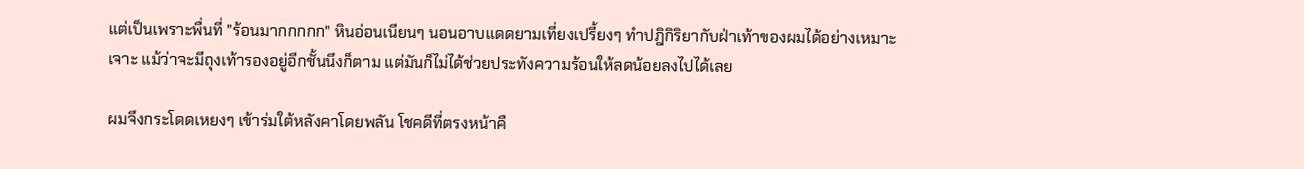แต่เป็นเพราะพื่นที่ "ร้อนมากกกกก" หินอ่อนเนียนๆ นอนอาบแดดยามเที่ยงเปรี้ยงๆ ทำปฎิกิริยากับฝ่าเท้าของผมได้อย่างเหมาะเจาะ แม้ว่าจะมีถุงเท้ารองอยู่อีกชั้นนึงก็ตาม แต่มันก็ไม่ได้ช่วยประทังความร้อนให้ลดน้อยลงไปได้เลย

ผมจึงกระโดดเหยงๆ เข้าร่มใต้หลังคาโดยพลัน โชคดีที่ตรงหน้าคื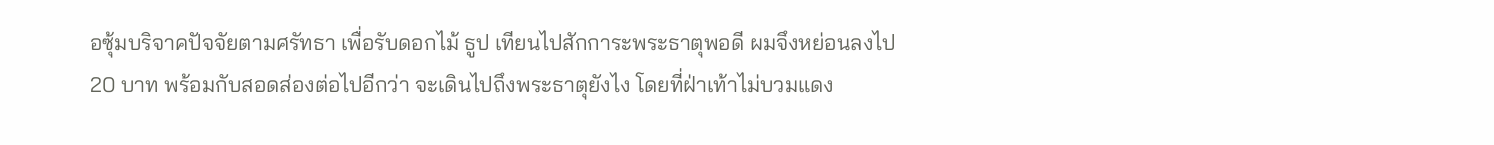อซุ้มบริจาคปัจจัยตามศรัทธา เพื่อรับดอกไม้ ธูป เทียนไปสักการะพระธาตุพอดี ผมจึงหย่อนลงไป 20 บาท พร้อมกับสอดส่องต่อไปอีกว่า จะเดินไปถึงพระธาตุยังไง โดยที่ฝ่าเท้าไม่บวมแดง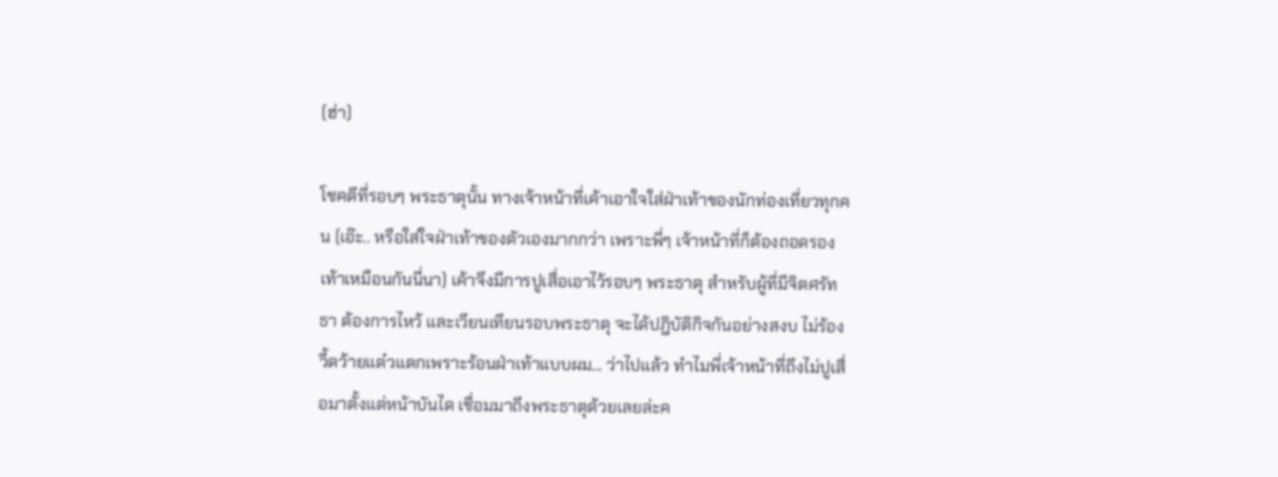(ฮ่า)

โชคดีที่รอบๆ พระธาตุนั้น ทางเจ้าหน้าที่เค้าเอาใจใส่ฝ่าเท้าของนักท่องเที่ยวทุกคน (เอ๊ะ.. หรือใส่ใจฝ่าเท้าของตัวเองมากกว่า เพราะพี่ๆ เจ้าหน้าที่ก็ต้องถอดรองเท้าเหมือนกันนี่นา) เค้าจึงมีการปูเสื่อเอาไว้รอบๆ พระธาตุ สำหรับผู้ที่มีจิตศรัทธา ต้องการไหว้ และเวียนเทียนรอบพระธาตุ จะได้ปฎิบัติกิจกันอย่างสงบ ไม่ร้องวี้ดว้ายแต๋วแตกเพราะร้อนฝ่าเท้าแบบผม... ว่าไปแล้ว ทำไมพี่เจ้าหน้าที่ถึงไม่ปูเสื่อมาตั้งแต่หน้าบันได เชื่อมมาถึงพระธาตุด้วยเลยล่ะค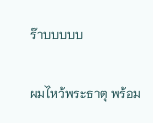ร๊าบบบบบ

ผมไหว้พระธาตุ พร้อม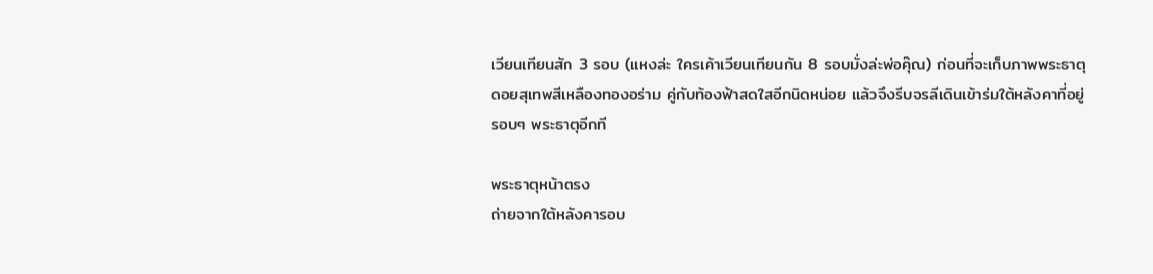เวียนเทียนสัก 3 รอบ (แหงล่ะ ใครเค้าเวียนเทียนกัน 8 รอบมั่งล่ะพ่อคุ๊ณ) ก่อนที่จะเก็บภาพพระธาตุดอยสุเทพสีเหลืองทองอร่าม คู่กับท้องฟ้าสดใสอีกนิดหน่อย แล้วจึงรีบจรลีเดินเข้าร่มใต้หลังคาที่อยู่รอบๆ พระธาตุอีกที

พระธาตุหน้าตรง
ถ่ายจากใต้หลังคารอบ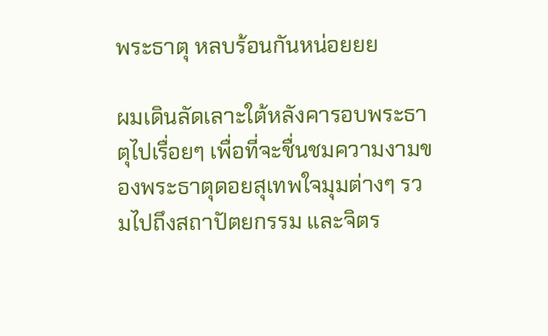พระธาตุ หลบร้อนกันหน่อยยย

ผมเดินลัดเลาะใต้หลังคารอบพระธาตุไปเรื่อยๆ เพื่อที่จะชื่นชมความงามของพระธาตุดอยสุเทพใจมุมต่างๆ รวมไปถึงสถาปัตยกรรม และจิตร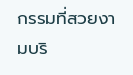กรรมที่สวยงามบริ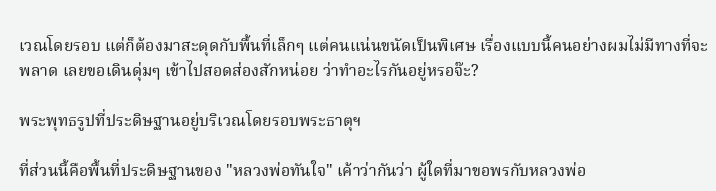เวณโดยรอบ แต่ก็ต้องมาสะดุดกับพื้นที่เล็กๆ แต่คนแน่นขนัดเป็นพิเศษ เรื่องแบบนี้คนอย่างผมไม่มีทางที่จะพลาด เลยขอเดินดุ่มๆ เข้าไปสอดส่องสักหน่อย ว่าทำอะไรกันอยู่หรอจ๊ะ?

พระพุทธรูปที่ประดิษฐานอยู่บริเวณโดยรอบพระธาตุฯ

ที่ส่วนนี้คือพื้นที่ประดิษฐานของ "หลวงพ่อทันใจ" เค้าว่ากันว่า ผู้ใดที่มาขอพรกับหลวงพ่อ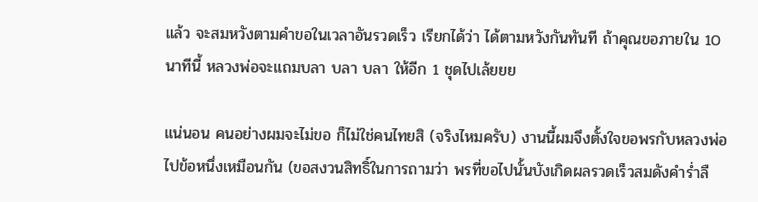แล้ว จะสมหวังตามคำขอในเวลาอันรวดเร็ว เรียกได้ว่า ได้ตามหวังกันทันที ถ้าคุณขอภายใน 10 นาทีนี้ หลวงพ่อจะแถมบลา บลา บลา ให้อีก 1 ชุดไปเล้ยยย

แน่นอน คนอย่างผมจะไม่ขอ ก็ไม่ใช่คนไทยสิ (จริงไหมครับ) งานนี้ผมจึงตั้งใจขอพรกับหลวงพ่อไปข้อหนึ่งเหมือนกัน (ขอสงวนสิทธิ์ในการถามว่า พรที่ขอไปนั้นบังเกิดผลรวดเร็วสมดังคำร่ำลื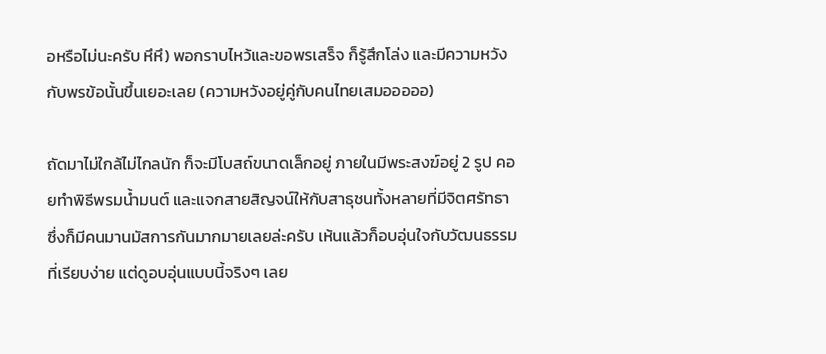อหรือไม่นะครับ หึหึ) พอกราบไหว้และขอพรเสร็จ ก็รู้สึกโล่ง และมีความหวังกับพรข้อนั้นขึ้นเยอะเลย (ความหวังอยู่คู่กับคนไทยเสมอออออ)

ถัดมาไม่ใกล้ไม่ไกลนัก ก็จะมีโบสถ์ขนาดเล็กอยู่ ภายในมีพระสงฆ์อยู่ 2 รูป คอยทำพิธีพรมน้ำมนต์ และแจกสายสิญจน์ให้กับสาธุชนทั้งหลายที่มีจิตศรัทธา ซึ่งก็มีคนมานมัสการกันมากมายเลยล่ะครับ เห้นแล้วก็อบอุ่นใจกับวัฒนธรรมที่เรียบง่าย แต่ดูอบอุ่นแบบนี้จริงๆ เลย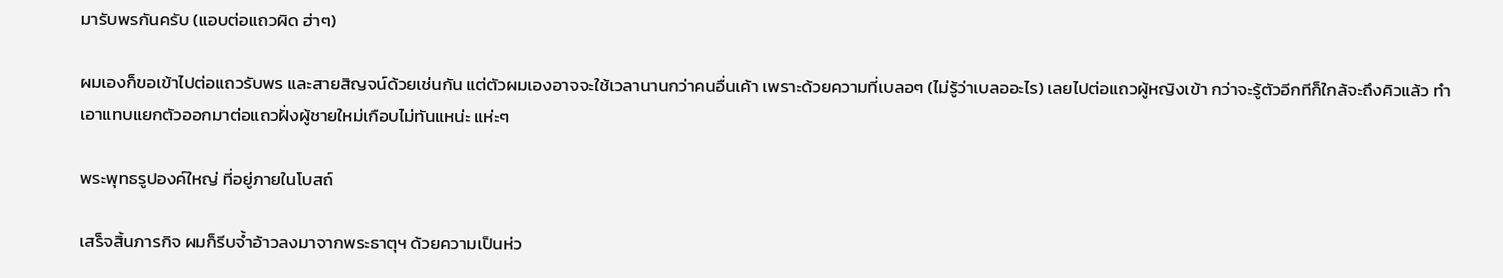มารับพรกันครับ (แอบต่อแถวผิด ฮ่าๆ)

ผมเองก็ขอเข้าไปต่อแถวรับพร และสายสิญจน์ด้วยเช่นกัน แต่ตัวผมเองอาจจะใช้เวลานานกว่าคนอื่นเค้า เพราะด้วยความที่เบลอๆ (ไม่รู้ว่าเบลออะไร) เลยไปต่อแถวผู้หญิงเข้า กว่าจะรู้ตัวอีกทีก็ใกล้จะถึงคิวแล้ว ทำเอาแทบแยกตัวออกมาต่อแถวฝั่งผู้ชายใหม่เกือบไม่ทันแหน่ะ แห่ะๆ

พระพุทธรูปองค์ใหญ่ ที่อยู่ภายในโบสถ์

เสร็จสิ้นภารกิจ ผมก็รีบจ้ำอ้าวลงมาจากพระธาตุฯ ด้วยความเป็นห่ว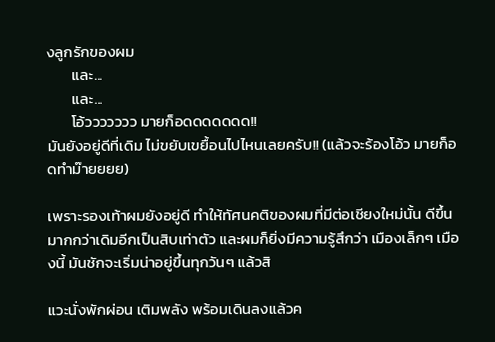งลูกรักของผม
       และ...
       และ...
       โอ้ววววววว มายก็อดดดดดดด!!
มันยังอยู่ดีที่เดิม ไม่ขยับเขยื้อนไปไหนเลยครับ!! (แล้วจะร้องโอ้ว มายก็อดทำม๊ายยยย)

เพราะรองเท้าผมยังอยู่ดี ทำให้ทัศนคติของผมที่มีต่อเชียงใหม่นั้น ดีขึ้นมากกว่าเดิมอีกเป็นสิบเท่าตัว และผมก็ยิ่งมีความรู้สึกว่า เมืองเล็กๆ เมืองนี้ มันชักจะเริ่มน่าอยู่ขึ้นทุกวันๆ แล้วสิ

แวะนั่งพักผ่อน เติมพลัง พร้อมเดินลงแล้วค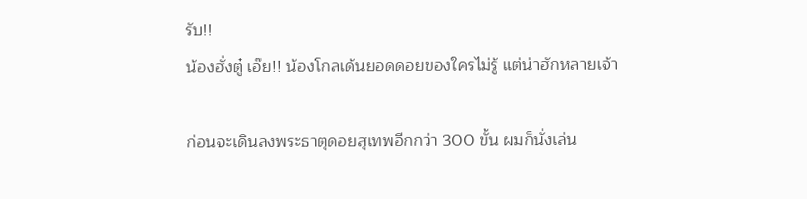รับ!!
น้องฮั่งตู๋ เอ๊ย!! น้องโกลเด้นยอดดอยของใครไม่รู้ แต่น่าฮักหลายเจ้า

ก่อนจะเดินลงพระธาตุดอยสุเทพอีกกว่า 300 ขั้น ผมก็นั่งเล่น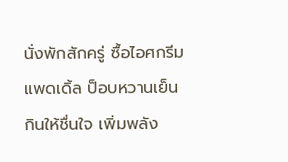นั่งพักสักครู่ ซื้อไอศกรีมแพดเดิ้ล ป็อบหวานเย็น กินให้ชื่นใจ เพิ่มพลัง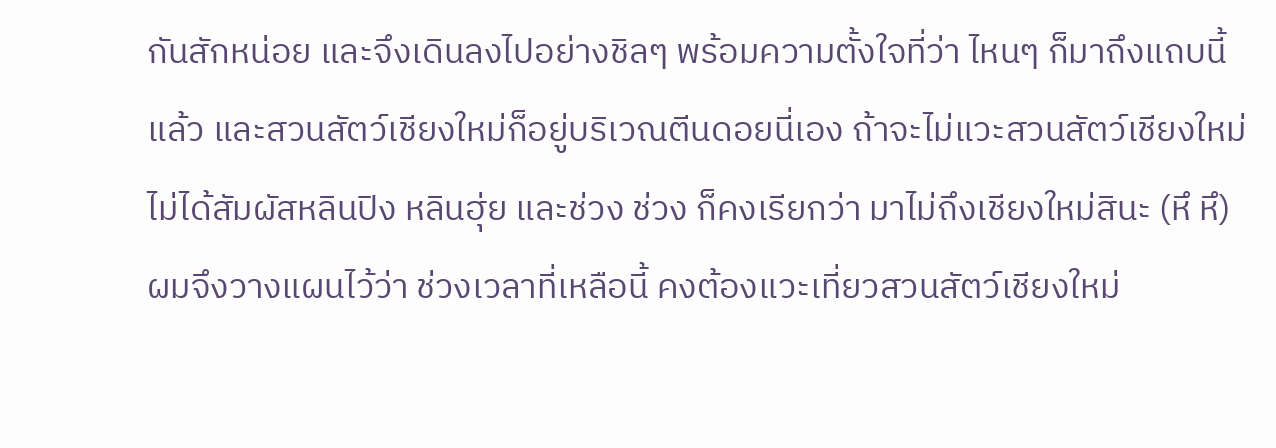กันสักหน่อย และจึงเดินลงไปอย่างชิลๆ พร้อมความตั้งใจที่ว่า ไหนๆ ก็มาถึงแถบนี้แล้ว และสวนสัตว์เชียงใหม่ก็อยู่บริเวณตีนดอยนี่เอง ถ้าจะไม่แวะสวนสัตว์เชียงใหม่ ไม่ได้สัมผัสหลินปิง หลินฮุ่ย และช่วง ช่วง ก็คงเรียกว่า มาไม่ถึงเชียงใหม่สินะ (หึ หึ) ผมจึงวางแผนไว้ว่า ช่วงเวลาที่เหลือนี้ คงต้องแวะเที่ยวสวนสัตว์เชียงใหม่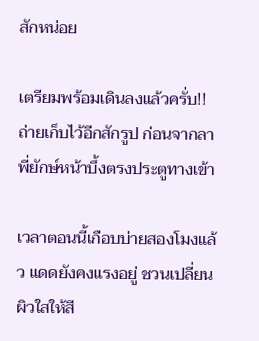สักหน่อย

เตรียมพร้อมเดินลงแล้วครั่บ!!
ถ่ายเก็บไว้อีกสักรูป ก่อนจากลา
พี่ยักษ์หน้าบึ้งตรงประตูทางเข้า

เวลาตอนนี้เกือบบ่ายสองโมงแล้ว แดดยังคงแรงอยู่ ชวนเปลี่ยนผิวใสให้สี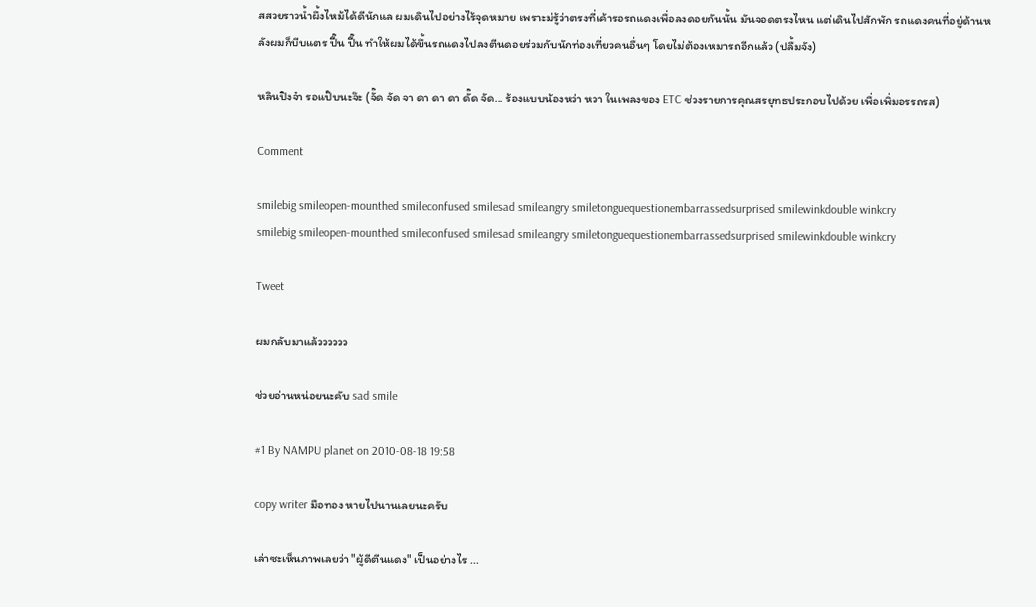สสวยราวน้ำผึ้งไหม้ได้ดีนักแล ผมเดินไปอย่างไร้จุดหมาย เพราะม่รู้ว่าตรงที่เค้ารอรถแดงเพื่อลงดอยกันนั้น มันจอดตรงไหน แต่เดินไปสักพัก รถแดงคนที่อยู่ด้านหลังผมก็บีบแตร ปี๊น ปี๊น ทำให้ผมได้ขึ้นรถแดงไปลงตีนดอยร่วมกับนักท่องเที่ยวคนอื่นๆ โดยไม่ต้องเหมารถอีกแล้ว (ปลื้มจัง)

หลินปิงจ๋า รอแป๊บนะจ๊ะ (จั๊ด จัด จา ดา ดา ดา ดั๊ด จัด... ร้องแบบน้องหว่า หวา ในเพลงของ ETC ช่วงรายการคุณสรยุทธประกอบไปด้วย เพื่อเพิ่มอรรถรส)

Comment

smilebig smileopen-mounthed smileconfused smilesad smileangry smiletonguequestionembarrassedsurprised smilewinkdouble winkcry
smilebig smileopen-mounthed smileconfused smilesad smileangry smiletonguequestionembarrassedsurprised smilewinkdouble winkcry

Tweet

ผมกลับมาแล้วววววว

ช่วยอ่านหน่อยนะคับ sad smile

#1 By NAMPU planet on 2010-08-18 19:58

copy writer มือทอง หายไปนานเลยนะครับ

เล่าซะเห็นภาพเลยว่า "ผู้ดีตีนแดง" เป็นอย่างไร ...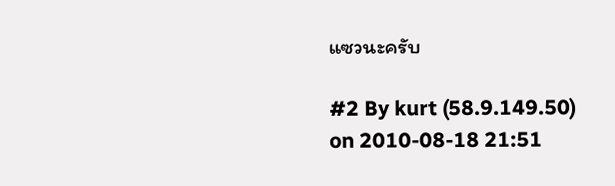แซวนะครับ

#2 By kurt (58.9.149.50) on 2010-08-18 21:51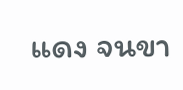แดง จนขา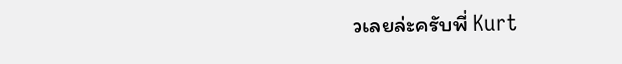วเลยล่ะครับพี่ Kurt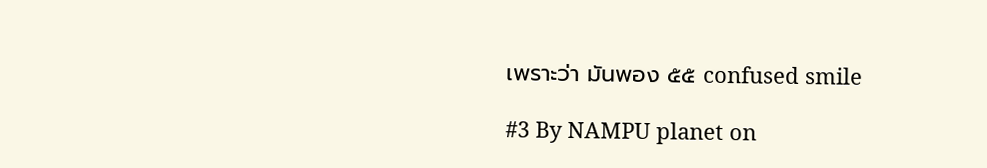เพราะว่า มันพอง ๕๕ confused smile

#3 By NAMPU planet on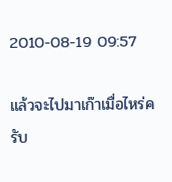2010-08-19 09:57

แล้วจะไปมาเก๊าเมื่อไหร่ครับ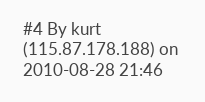#4 By kurt (115.87.178.188) on 2010-08-28 21:46